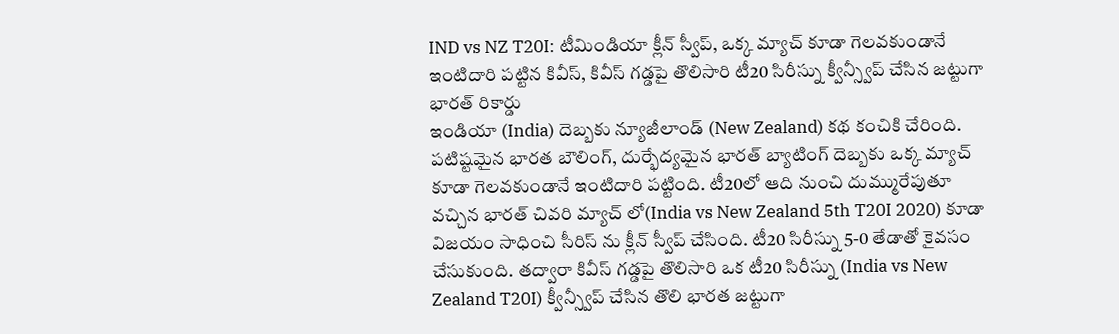IND vs NZ T20I: టీమిండియా క్లీన్ స్వీప్, ఒక్క మ్యాచ్ కూడా గెలవకుండానే ఇంటిదారి పట్టిన కివీస్, కివీస్ గడ్డపై తొలిసారి టీ20 సిరీస్ను క్వీన్స్వీప్ చేసిన జట్టుగా భారత్ రికార్డు
ఇండియా (India) దెబ్బకు న్యూజీలాండ్ (New Zealand) కథ కంచికి చేరింది. పటిష్టమైన భారత బౌలింగ్, దుర్భేద్యమైన భారత్ బ్యాటింగ్ దెబ్బకు ఒక్క మ్యాచ్ కూడా గెలవకుండానే ఇంటిదారి పట్టింది. టీ20లో ఆది నుంచి దుమ్మురేపుతూ వచ్చిన భారత్ చివరి మ్యాచ్ లో(India vs New Zealand 5th T20I 2020) కూడా విజయం సాధించి సీరిస్ ను క్లీన్ స్వీప్ చేసింది. టీ20 సిరీస్ను 5-0 తేడాతో కైవసం చేసుకుంది. తద్వారా కివీస్ గడ్డపై తొలిసారి ఒక టీ20 సిరీస్ను (India vs New Zealand T20I) క్వీన్స్వీప్ చేసిన తొలి భారత జట్టుగా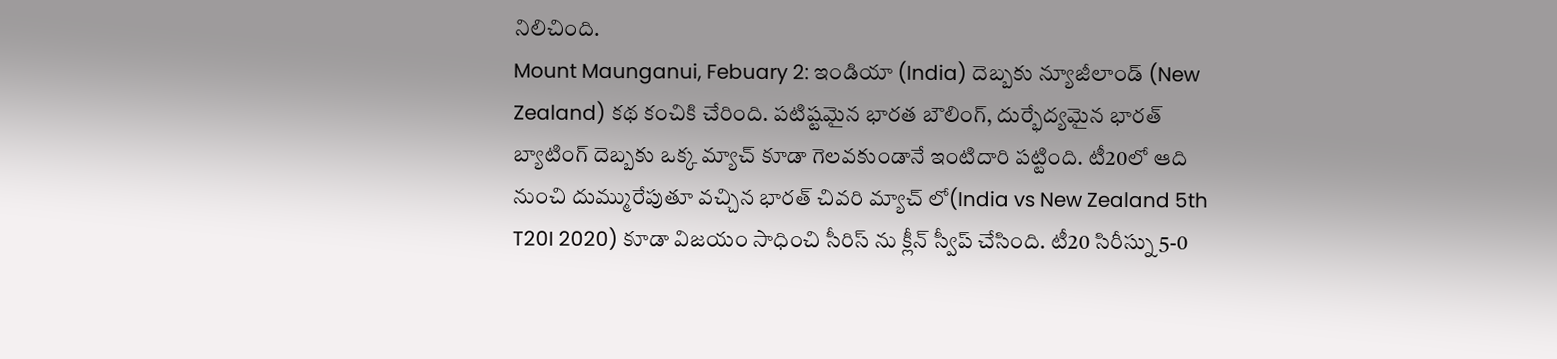నిలిచింది.
Mount Maunganui, Febuary 2: ఇండియా (India) దెబ్బకు న్యూజీలాండ్ (New Zealand) కథ కంచికి చేరింది. పటిష్టమైన భారత బౌలింగ్, దుర్భేద్యమైన భారత్ బ్యాటింగ్ దెబ్బకు ఒక్క మ్యాచ్ కూడా గెలవకుండానే ఇంటిదారి పట్టింది. టీ20లో ఆది నుంచి దుమ్మురేపుతూ వచ్చిన భారత్ చివరి మ్యాచ్ లో(India vs New Zealand 5th T20I 2020) కూడా విజయం సాధించి సీరిస్ ను క్లీన్ స్వీప్ చేసింది. టీ20 సిరీస్ను 5-0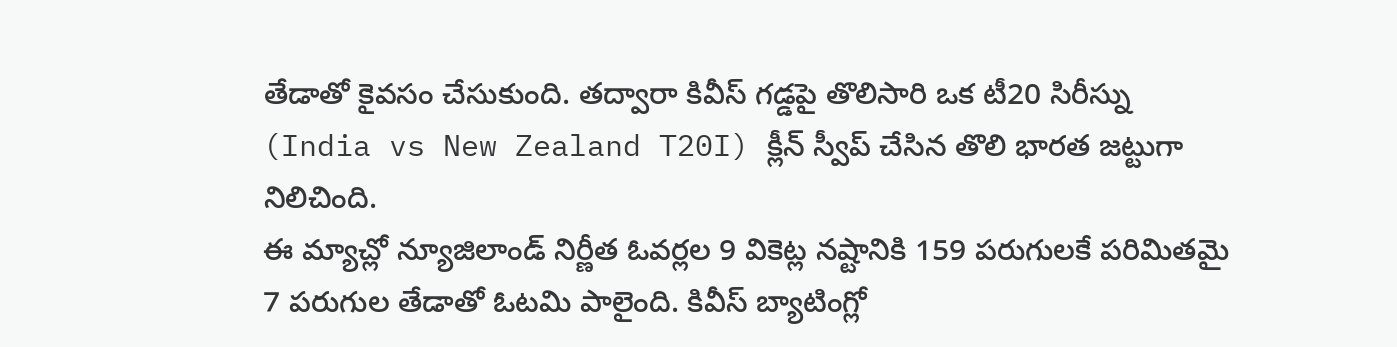తేడాతో కైవసం చేసుకుంది. తద్వారా కివీస్ గడ్డపై తొలిసారి ఒక టీ20 సిరీస్ను (India vs New Zealand T20I) క్లీన్ స్వీప్ చేసిన తొలి భారత జట్టుగా నిలిచింది.
ఈ మ్యాచ్లో న్యూజిలాండ్ నిర్ణీత ఓవర్లల 9 వికెట్ల నష్టానికి 159 పరుగులకే పరిమితమై 7 పరుగుల తేడాతో ఓటమి పాలైంది. కివీస్ బ్యాటింగ్లో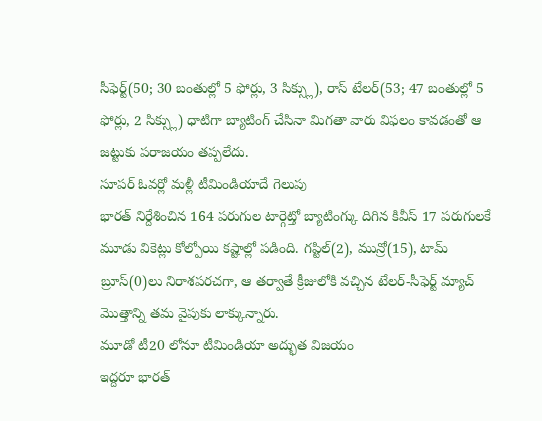సీఫెర్ట్(50; 30 బంతుల్లో 5 ఫోర్లు, 3 సిక్స్లు), రాస్ టేలర్(53; 47 బంతుల్లో 5 ఫోర్లు, 2 సిక్స్లు) ధాటిగా బ్యాటింగ్ చేసినా మిగతా వారు విఫలం కావడంతో ఆ జట్టుకు పరాజయం తప్పలేదు.
సూపర్ ఓవర్లో మళ్లీ టీమిండియాదే గెలుపు
భారత్ నిర్దేశించిన 164 పరుగుల టార్గెట్తో బ్యాటింగ్కు దిగిన కివీస్ 17 పరుగులకే మూడు వికెట్లు కోల్పోయి కష్టాల్లో పడింది. గప్టిల్(2), మున్రో(15), టామ్ బ్రూస్(0)లు నిరాశపరచగా, ఆ తర్వాతే క్రీజులోకి వచ్చిన టేలర్-సీఫెర్ట్ మ్యాచ్ మొత్తాన్ని తమ వైపుకు లాక్కున్నారు.
మూడో టీ20 లోనూ టీమిండియా అద్భుత విజయం
ఇద్దరూ భారత్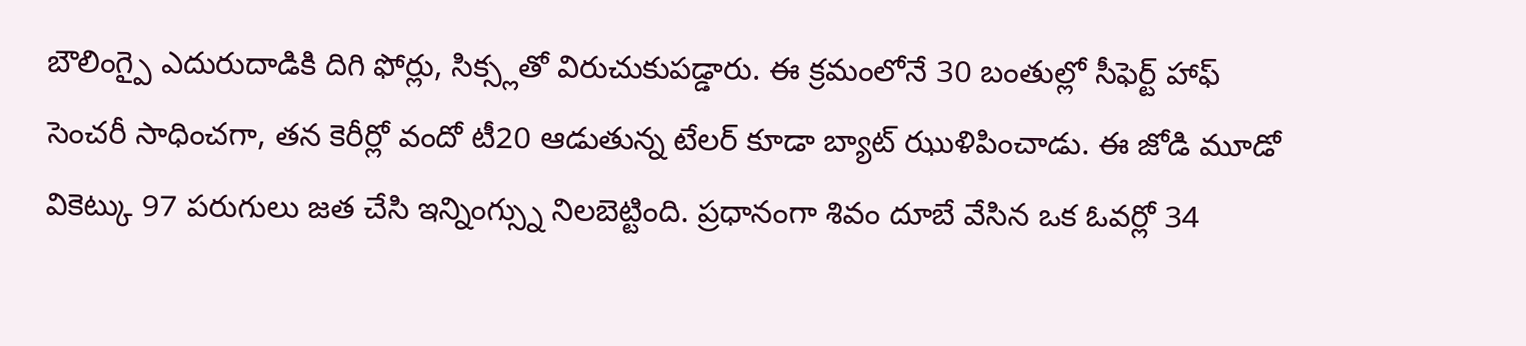బౌలింగ్పై ఎదురుదాడికి దిగి ఫోర్లు, సిక్స్లతో విరుచుకుపడ్డారు. ఈ క్రమంలోనే 30 బంతుల్లో సీఫెర్ట్ హాఫ్ సెంచరీ సాధించగా, తన కెరీర్లో వందో టీ20 ఆడుతున్న టేలర్ కూడా బ్యాట్ ఝుళిపించాడు. ఈ జోడి మూడో వికెట్కు 97 పరుగులు జత చేసి ఇన్నింగ్స్ను నిలబెట్టింది. ప్రధానంగా శివం దూబే వేసిన ఒక ఓవర్లో 34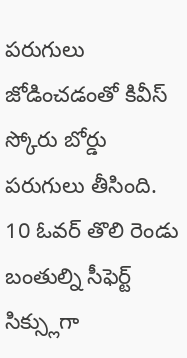పరుగులు జోడించడంతో కివీస్ స్కోరు బోర్డు పరుగులు తీసింది.
10 ఓవర్ తొలి రెండు బంతుల్ని సీఫెర్ట్ సిక్స్లుగా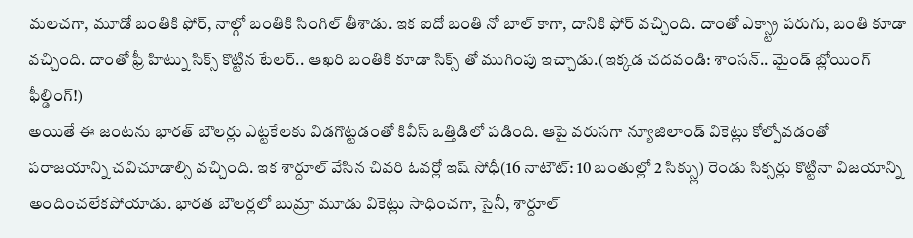మలచగా, మూడో బంతికి ఫోర్, నాల్గో బంతికి సింగిల్ తీశాడు. ఇక ఐదో బంతి నో బాల్ కాగా, దానికి ఫోర్ వచ్చింది. దాంతో ఎక్స్ట్రా పరుగు, బంతి కూడా వచ్చింది. దాంతో ఫ్రీ హిట్ను సిక్స్ కొట్టిన టేలర్.. ఆఖరి బంతికి కూడా సిక్స్ తో ముగింపు ఇచ్చాడు.(ఇక్కడ చదవండి: శాంసన్.. మైండ్ బ్లోయింగ్ ఫీల్డింగ్!)
అయితే ఈ జంటను భారత్ బౌలర్లు ఎట్టకేలకు విడగొట్టడంతో కివీస్ ఒత్తిడిలో పడింది. ఆపై వరుసగా న్యూజిలాండ్ వికెట్లు కోల్పోవడంతో పరాజయాన్ని చవిచూడాల్సి వచ్చింది. ఇక శార్దూల్ వేసిన చివరి ఓవర్లో ఇష్ సోధీ(16 నాటౌట్: 10 బంతుల్లో 2 సిక్స్లు) రెండు సిక్సర్లు కొట్టినా విజయాన్ని అందించలేకపోయాడు. భారత బౌలర్లలో బుమ్రా మూడు వికెట్లు సాధించగా, సైనీ, శార్దూల్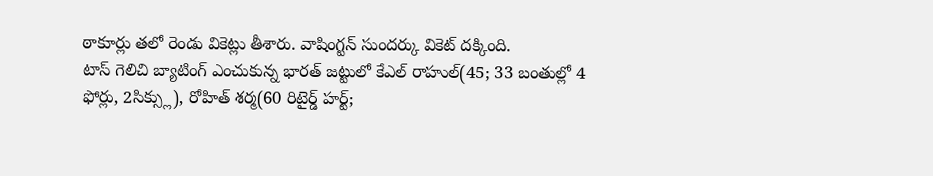ఠాకూర్లు తలో రెండు వికెట్లు తీశారు. వాషింగ్టన్ సుందర్కు వికెట్ దక్కింది.
టాస్ గెలిచి బ్యాటింగ్ ఎంచుకున్న భారత్ జట్టులో కేఎల్ రాహుల్(45; 33 బంతుల్లో 4 ఫోర్లు, 2సిక్స్లు), రోహిత్ శర్మ(60 రిటైర్డ్ హర్ట్;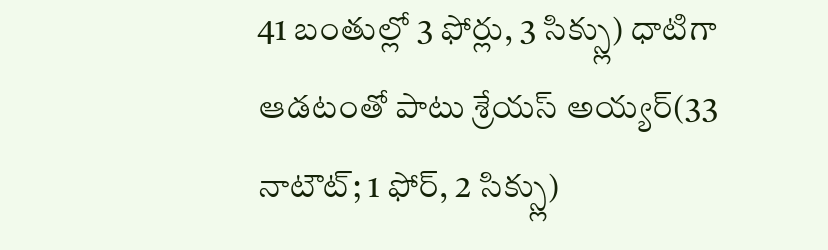41 బంతుల్లో 3 ఫోర్లు, 3 సిక్స్లు) ధాటిగా ఆడటంతో పాటు శ్రేయస్ అయ్యర్(33 నాటౌట్; 1 ఫోర్, 2 సిక్స్లు)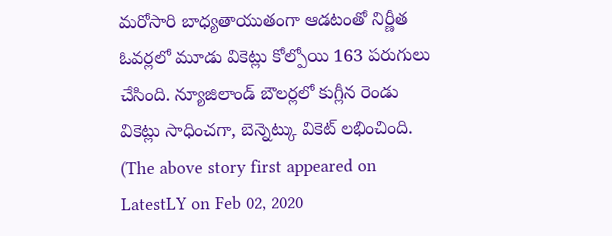మరోసారి బాధ్యతాయుతంగా ఆడటంతో నిర్ణీత ఓవర్లలో మూడు వికెట్లు కోల్పోయి 163 పరుగులు చేసింది. న్యూజిలాండ్ బౌలర్లలో కుగ్లీన రెండు వికెట్లు సాధించగా, బెన్నెట్కు వికెట్ లభించింది.
(The above story first appeared on LatestLY on Feb 02, 2020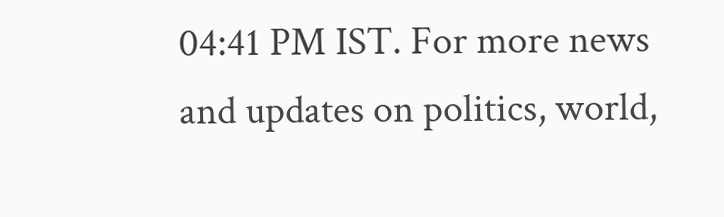04:41 PM IST. For more news and updates on politics, world,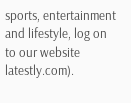sports, entertainment and lifestyle, log on to our website latestly.com).